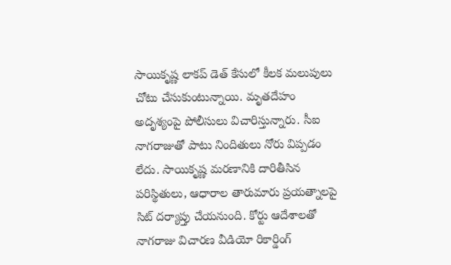సాయికృష్ణ లాకప్ డెత్ కేసులో కీలక మలుపులు చోటు చేసుకుంటున్నాయి. మృతదేహం అదృశ్యంపై పోలీసులు విచారిస్తున్నారు. సీఐ నాగరాజుతో పాటు నిందితులు నోరు విప్పడం లేదు. సాయికృష్ణ మరణానికి దారితీసిన పరిస్థితులు, ఆధారాల తారుమారు ప్రయత్నాలపై సిట్ దర్యాప్తు చేయనుంది. కోర్టు ఆదేశాలతో నాగరాజు విచారణ వీడియో రికార్డింగ్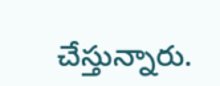చేస్తున్నారు.